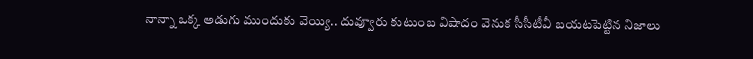నాన్నా ఒక్క అడుగు ముందుకు వెయ్యి.. దువ్వూరు కుటుంబ విషాదం వెనుక సీసీటీవీ బయటపెట్టిన నిజాలు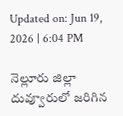Updated on: Jun 19, 2026 | 6:04 PM

నెల్లూరు జిల్లా దువ్వూరులో జరిగిన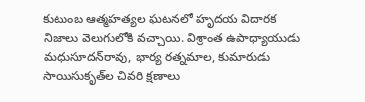కుటుంబ ఆత్మహత్యల ఘటనలో హృదయ విదారక నిజాలు వెలుగులోకి వచ్చాయి. విశ్రాంత ఉపాధ్యాయుడు మధుసూదన్‌రావు, భార్య రత్నమాల, కుమారుడు సాయిసుకృత్‌ల చివరి క్షణాలు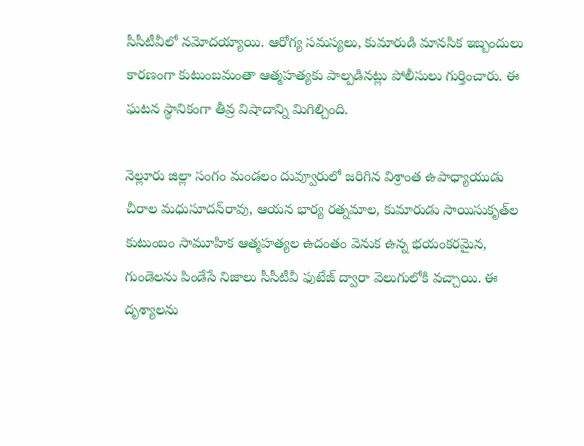సీసీటీవీలో నమోదయ్యాయి. ఆరోగ్య సమస్యలు, కుమారుడి మానసిక ఇబ్బందులు కారణంగా కుటుంబమంతా ఆత్మహత్యకు పాల్పడినట్లు పోలీసులు గుర్తించారు. ఈ ఘటన స్థానికంగా తీవ్ర విషాదాన్ని మిగిల్చింది.

నెల్లూరు జిల్లా సంగం మండలం దువ్వూరులో జరిగిన విశ్రాంత ఉపాధ్యాయుడు చీరాల మధుసూదన్‌రావు, ఆయన భార్య రత్నమాల, కుమారుడు సాయిసుకృత్‌ల కుటుంబం సామూహిక ఆత్మహత్యల ఉదంతం వెనుక ఉన్న భయంకరమైన, గుండెలను పిండేసే నిజాలు సీసీటీవీ ఫుటేజ్ ద్వారా వెలుగులోకి వచ్చాయి. ఈ దృశ్యాలను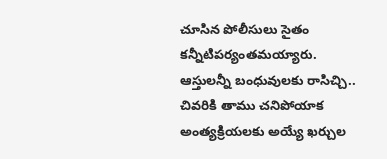చూసిన పోలీసులు సైతం కన్నీటిపర్యంతమయ్యారు. ఆస్తులన్నీ బంధువులకు రాసిచ్చి.. చివరికి తాము చనిపోయాక అంత్యక్రియలకు అయ్యే ఖర్చుల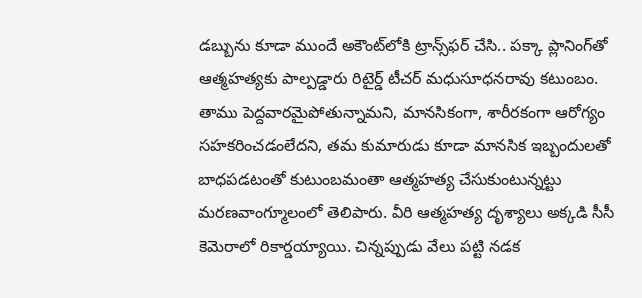డబ్బును కూడా ముందే అకౌంట్‌లోకి ట్రాన్స్‌ఫర్ చేసి.. పక్కా ప్లానింగ్‌తో ఆత్మహత్యకు పాల్పడ్డారు రిటైర్డ్‌ టీచర్‌ మధుసూధనరావు కటుంబం. తాము పెద్దవారమైపోతున్నామని, మానసికంగా, శారీరకంగా ఆరోగ్యం సహకరించడంలేదని, తమ కుమారుడు కూడా మానసిక ఇబ్బందులతో బాధపడటంతో కుటుంబమంతా ఆత్మహత్య చేసుకుంటున్నట్టు మరణవాంగ్మూలంలో తెలిపారు. వీరి ఆత్మహత్య దృశ్యాలు అక్కడి సీసీ కెమెరాలో రికార్డయ్యాయి. చిన్నప్పుడు వేలు పట్టి నడక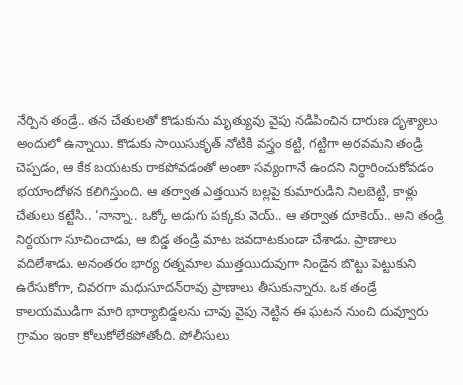నేర్పిన తండ్రే.. తన చేతులతో కొడుకును మృత్యువు వైపు నడిపించిన దారుణ దృశ్యాలు అందులో ఉన్నాయి. కొడుకు సాయిసుకృత్ నోటికి వస్త్రం కట్టి, గట్టిగా అరవమని తండ్రి చెప్పడం, ఆ కేక బయటకు రాకపోవడంతో అంతా సవ్యంగానే ఉందని నిర్ధారించుకోవడం భయాందోళన కలిగిస్తుంది. ఆ తర్వాత ఎత్తయిన బల్లపై కుమారుడిని నిలబెట్టి, కాళ్లు చేతులు కట్టేసి.. ‘నాన్నా.. ఒక్కో అడుగు పక్కకు వెయ్‌.. ఆ తర్వాత దూకెయ్‌.. అని తండ్రి నిర్దయగా సూచించాడు, ఆ బిడ్డ తండ్రి మాట జవదాటకుండా చేశాడు. ప్రాణాలు వదిలేశాడు. అనంతరం భార్య రత్నమాల ముత్తయిదువుగా నిండైన బొట్టు పెట్టుకుని ఉరేసుకోగా, చివరగా మధుసూదన్‌రావు ప్రాణాలు తీసుకున్నారు. ఒక తండ్రే కాలయముడిగా మారి భార్యాబిడ్డలను చావు వైపు నెట్టిన ఈ ఘటన నుంచి దువ్వూరు గ్రామం ఇంకా కోలుకోలేకపోతోంది. పోలీసులు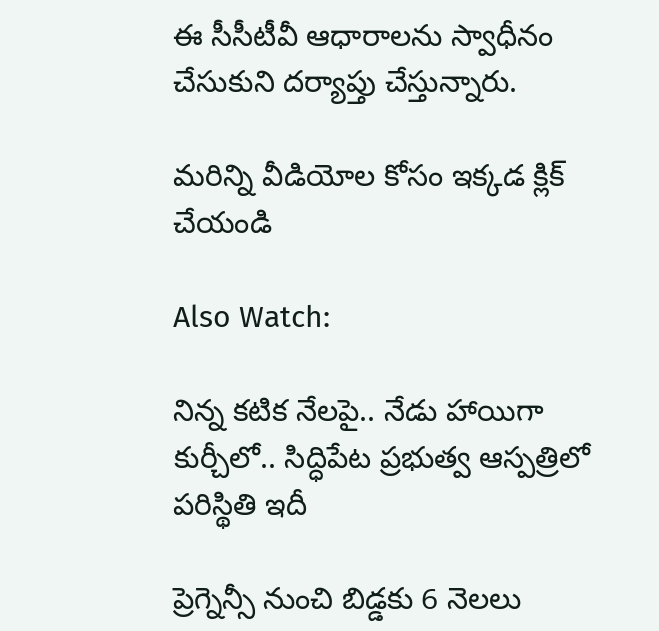ఈ సీసీటీవీ ఆధారాలను స్వాధీనం చేసుకుని దర్యాప్తు చేస్తున్నారు.

మరిన్ని వీడియోల కోసం ఇక్కడ క్లిక్ చేయండి

Also Watch:

నిన్న కటిక నేలపై.. నేడు హాయిగా కుర్చీలో.. సిద్ధిపేట ప్రభుత్వ ఆస్పత్రిలో పరిస్థితి ఇదీ

ప్రెగ్నెన్సీ నుంచి బిడ్డకు 6 నెలలు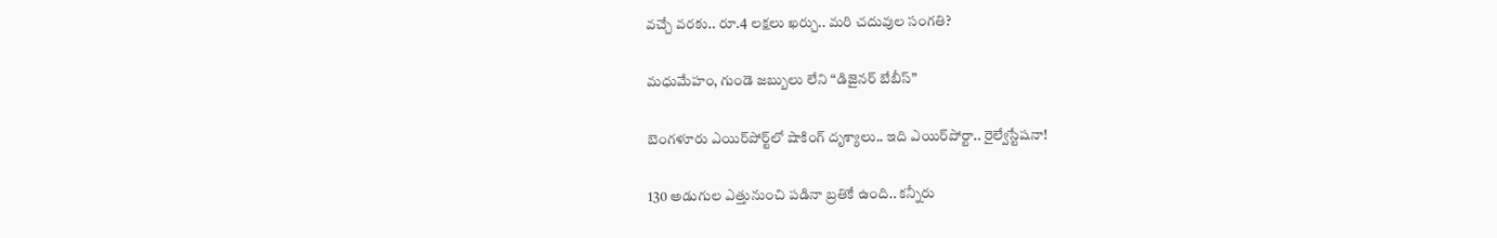వచ్చే వరకు.. రూ.4 లక్షలు ఖర్చు.. మరి చదువుల సంగతి?

మధుమేహం, గుండె జబ్బులు లేని “డిజైనర్‌ బేబీస్‌”

బెంగళూరు ఎయిర్‌పోర్ట్‌లో షాకింగ్ దృశ్యాలు.. ఇది ఎయిర్‌పోర్టా.. రైల్వేస్టేషనా!

130 అడుగుల ఎత్తునుంచి పడినా బ్రతికే ఉంది.. కన్నీరు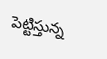పెట్టిస్తున్న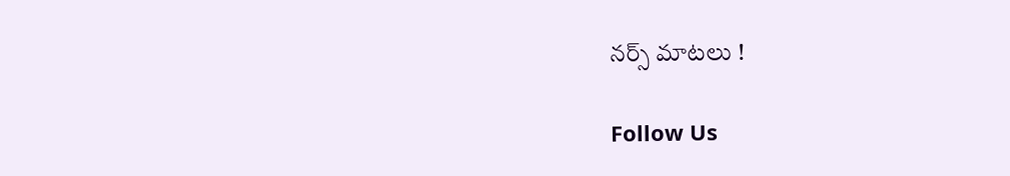నర్స్ మాటలు !

Follow Us